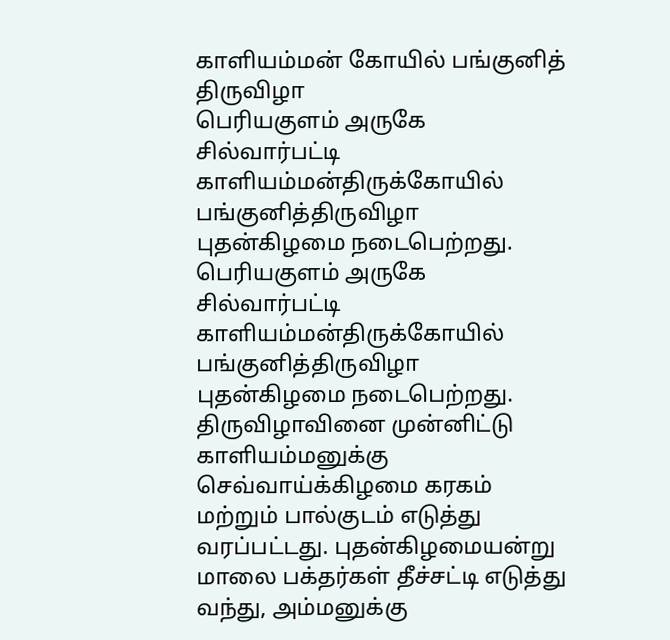காளியம்மன் கோயில் பங்குனித் திருவிழா
பெரியகுளம் அருகே சில்வார்பட்டி காளியம்மன்திருக்கோயில் பங்குனித்திருவிழா புதன்கிழமை நடைபெற்றது.
பெரியகுளம் அருகே சில்வார்பட்டி காளியம்மன்திருக்கோயில் பங்குனித்திருவிழா புதன்கிழமை நடைபெற்றது.
திருவிழாவினை முன்னிட்டு காளியம்மனுக்கு செவ்வாய்க்கிழமை கரகம் மற்றும் பால்குடம் எடுத்து வரப்பட்டது. புதன்கிழமையன்று மாலை பக்தர்கள் தீச்சட்டி எடுத்து வந்து, அம்மனுக்கு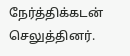நேர்த்திக்கடன் செலுத்தினர்.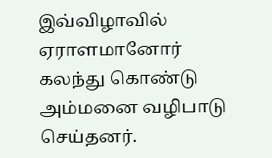இவ்விழாவில் ஏராளமானோர் கலந்து கொண்டு அம்மனை வழிபாடு செய்தனர்.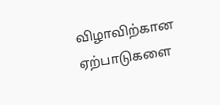விழாவிற்கான ஏற்பாடுகளை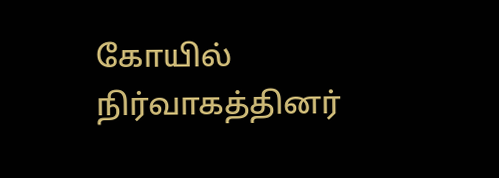கோயில் நிர்வாகத்தினர்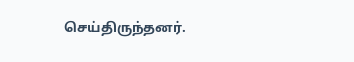செய்திருந்தனர்.